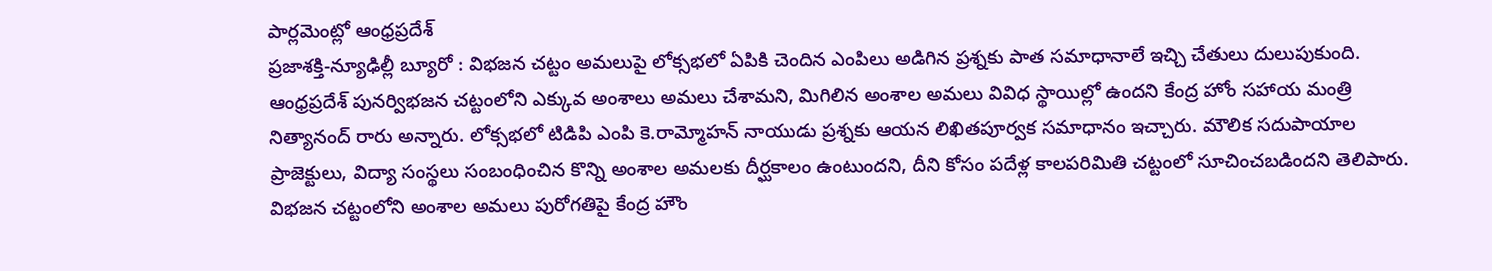పార్లమెంట్లో ఆంధ్రప్రదేశ్
ప్రజాశక్తి-న్యూఢిల్లీ బ్యూరో : విభజన చట్టం అమలుపై లోక్సభలో ఏపికి చెందిన ఎంపిలు అడిగిన ప్రశ్నకు పాత సమాధానాలే ఇచ్చి చేతులు దులుపుకుంది. ఆంధ్రప్రదేశ్ పునర్విభజన చట్టంలోని ఎక్కువ అంశాలు అమలు చేశామని, మిగిలిన అంశాల అమలు వివిధ స్థాయిల్లో ఉందని కేంద్ర హోం సహాయ మంత్రి నిత్యానంద్ రారు అన్నారు. లోక్సభలో టిడిపి ఎంపి కె.రామ్మోహన్ నాయుడు ప్రశ్నకు ఆయన లిఖితపూర్వక సమాధానం ఇచ్చారు. మౌలిక సదుపాయాల ప్రాజెక్టులు, విద్యా సంస్థలు సంబంధించిన కొన్ని అంశాల అమలకు దీర్ఘకాలం ఉంటుందని, దీని కోసం పదేళ్ల కాలపరిమితి చట్టంలో సూచించబడిందని తెలిపారు. విభజన చట్టంలోని అంశాల అమలు పురోగతిపై కేంద్ర హౌం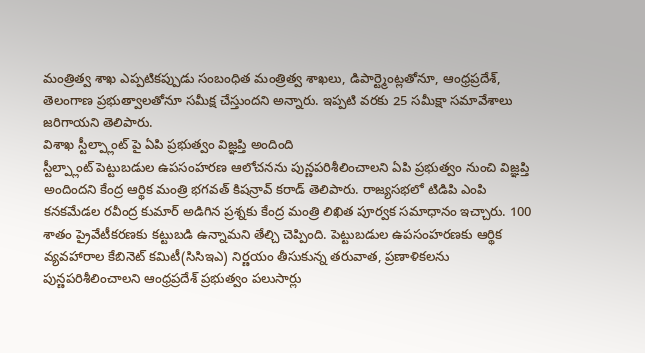మంత్రిత్వ శాఖ ఎప్పటికప్పుడు సంబంధిత మంత్రిత్వ శాఖలు, డిపార్ట్మెంట్లతోనూ, ఆంధ్రప్రదేశ్, తెలంగాణ ప్రభుత్వాలతోనూ సమీక్ష చేస్తుందని అన్నారు. ఇప్పటి వరకు 25 సమీక్షా సమావేశాలు జరిగాయని తెలిపారు.
విశాఖ స్టీల్ప్లాంట్ పై ఏపి ప్రభుత్వం విజ్ఞప్తి అందింది
స్టీల్ప్లాంట్ పెట్టుబడుల ఉపసంహరణ ఆలోచనను పున్ణపరిశీలించాలని ఏపి ప్రభుత్వం నుంచి విజ్ఞప్తి అందిందని కేంద్ర ఆర్థిక మంత్రి భగవత్ కిషన్రావ్ కరాడ్ తెలిపారు. రాజ్యసభలో టిడిపి ఎంపి కనకమేడల రవీంద్ర కుమార్ అడిగిన ప్రశ్నకు కేంద్ర మంత్రి లిఖిత పూర్వక సమాధానం ఇచ్చారు. 100 శాతం ప్రైవేటీకరణకు కట్టుబడి ఉన్నామని తేల్చి చెప్పింది. పెట్టుబడుల ఉపసంహరణకు ఆర్థిక వ్యవహారాల కేబినెట్ కమిటీ(సిసిఇఎ) నిర్ణయం తీసుకున్న తరువాత, ప్రణాళికలను పున్ణపరిశీలించాలని ఆంధ్రప్రదేశ్ ప్రభుత్వం పలుసార్లు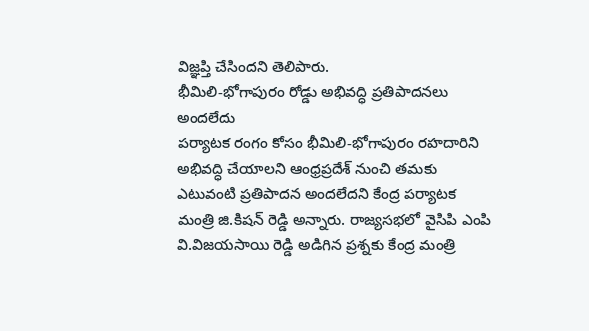విజ్ఞప్తి చేసిందని తెలిపారు.
భీమిలి-భోగాపురం రోడ్డు అభివద్ధి ప్రతిపాదనలు అందలేదు
పర్యాటక రంగం కోసం భీమిలి-భోగాపురం రహదారిని అభివద్ధి చేయాలని ఆంధ్రప్రదేశ్ నుంచి తమకు ఎటువంటి ప్రతిపాదన అందలేదని కేంద్ర పర్యాటక మంత్రి జి.కిషన్ రెడ్డి అన్నారు. రాజ్యసభలో వైసిపి ఎంపి వి.విజయసాయి రెడ్డి అడిగిన ప్రశ్నకు కేంద్ర మంత్రి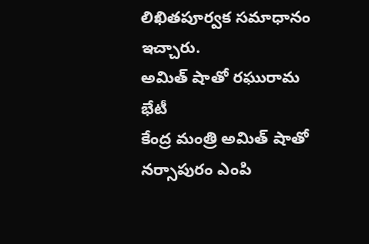లిఖితపూర్వక సమాధానం ఇచ్చారు.
అమిత్ షాతో రఘురామ భేటీ
కేంద్ర మంత్రి అమిత్ షాతో నర్సాపురం ఎంపి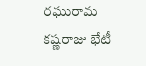రఘురామ కష్ణరాజు భేటీ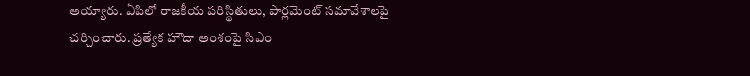అయ్యారు. ఏపిలో రాజకీయ పరిస్థితులు, పార్లమెంట్ సమావేశాలపై చర్చించారు. ప్రత్యేక హౌదా అంశంపై సిఎం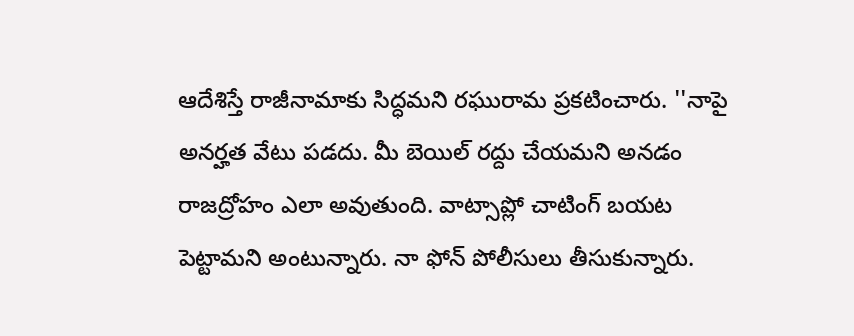ఆదేశిస్తే రాజీనామాకు సిద్ధమని రఘురామ ప్రకటించారు. ''నాపై అనర్హత వేటు పడదు. మీ బెయిల్ రద్దు చేయమని అనడం రాజద్రోహం ఎలా అవుతుంది. వాట్సాప్లో చాటింగ్ బయట పెట్టామని అంటున్నారు. నా ఫోన్ పోలీసులు తీసుకున్నారు.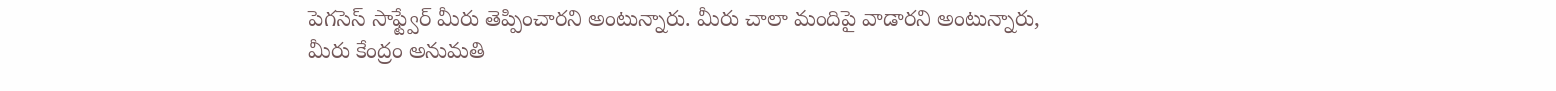పెగసెస్ సాఫ్ట్వేర్ మీరు తెప్పించారని అంటున్నారు. మీరు చాలా మందిపై వాడారని అంటున్నారు, మీరు కేంద్రం అనుమతి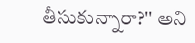తీసుకున్నారా?'' అని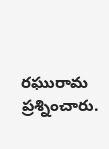రఘురామ ప్రశ్నించారు.